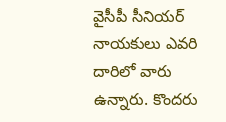వైసీపీ సీనియర్ నాయకులు ఎవరి దారిలో వారు ఉన్నారు. కొందరు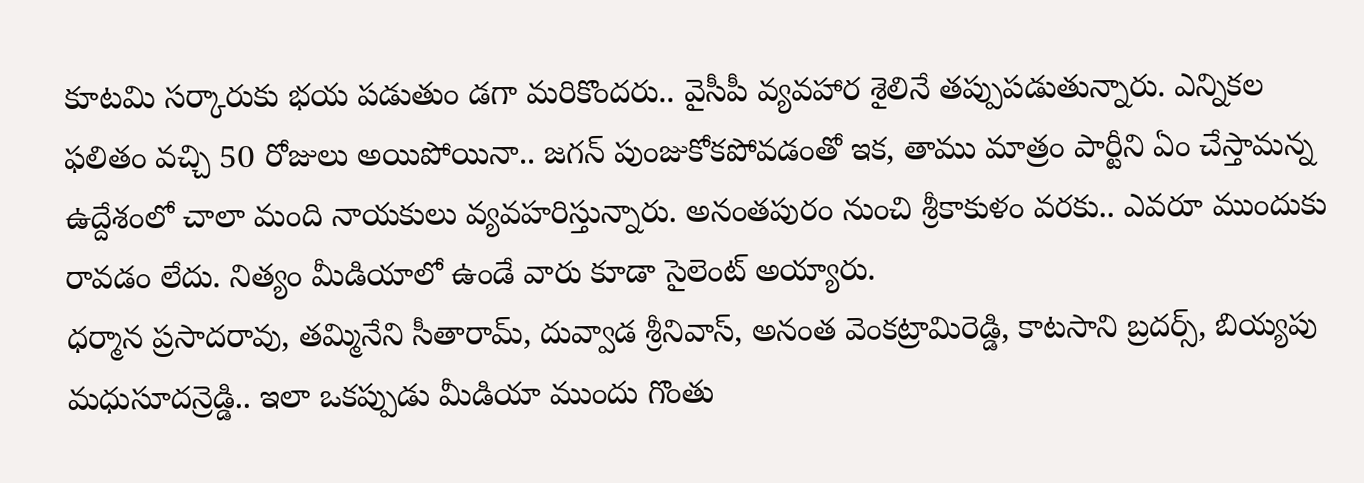కూటమి సర్కారుకు భయ పడుతుం డగా మరికొందరు.. వైసీపీ వ్యవహార శైలినే తప్పుపడుతున్నారు. ఎన్నికల ఫలితం వచ్చి 50 రోజులు అయిపోయినా.. జగన్ పుంజుకోకపోవడంతో ఇక, తాము మాత్రం పార్టీని ఏం చేస్తామన్న ఉద్దేశంలో చాలా మంది నాయకులు వ్యవహరిస్తున్నారు. అనంతపురం నుంచి శ్రీకాకుళం వరకు.. ఎవరూ ముందుకు రావడం లేదు. నిత్యం మీడియాలో ఉండే వారు కూడా సైలెంట్ అయ్యారు.
ధర్మాన ప్రసాదరావు, తమ్మినేని సీతారామ్, దువ్వాడ శ్రీనివాస్, అనంత వెంకట్రామిరెడ్డి, కాటసాని బ్రదర్స్, బియ్యపు మధుసూదన్రెడ్డి.. ఇలా ఒకప్పుడు మీడియా ముందు గొంతు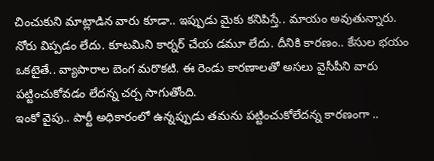చించుకుని మాట్లాడిన వారు కూడా.. ఇప్పుడు మైకు కనిపిస్తే.. మాయం అవుతున్నారు. నోరు విప్పడం లేదు. కూటమిని కార్నర్ చేయ డమూ లేదు. దీనికి కారణం.. కేసుల భయం ఒకటైతే.. వ్యాపారాల బెంగ మరొకటి. ఈ రెండు కారణాలతో అసలు వైసీపీని వారు పట్టించుకోవడం లేదన్న చర్చ సాగుతోంది.
ఇంకో వైపు.. పార్టీ అధికారంలో ఉన్నప్పుడు తమను పట్టించుకోలేదన్న కారణంగా ..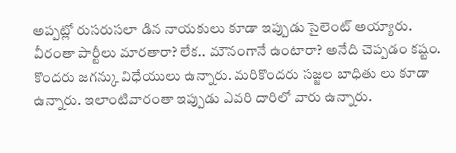అప్పట్లో రుసరుసలా డిన నాయకులు కూడా ఇప్పుడు సైలెంట్ అయ్యారు. వీరంతా పార్టీలు మారతారా? లేక.. మౌనంగానే ఉంటారా? అనేది చెప్పడం కష్టం. కొందరు జగన్కు విధేయులు ఉన్నారు. మరికొందరు సజ్జల బాధితు లు కూడా ఉన్నారు. ఇలాంటివారంతా ఇప్పుడు ఎవరి దారిలో వారు ఉన్నారు.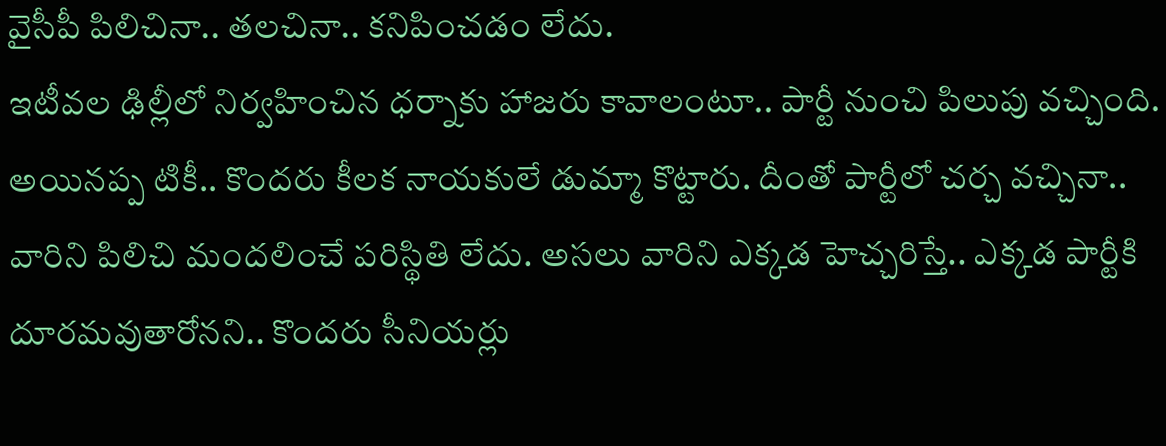వైసీపీ పిలిచినా.. తలచినా.. కనిపించడం లేదు.
ఇటీవల ఢిల్లీలో నిర్వహించిన ధర్నాకు హాజరు కావాలంటూ.. పార్టీ నుంచి పిలుపు వచ్చింది. అయినప్ప టికీ.. కొందరు కీలక నాయకులే డుమ్మా కొట్టారు. దీంతో పార్టీలో చర్చ వచ్చినా.. వారిని పిలిచి మందలించే పరిస్థితి లేదు. అసలు వారిని ఎక్కడ హెచ్చరిస్తే.. ఎక్కడ పార్టీకి దూరమవుతారోనని.. కొందరు సీనియర్లు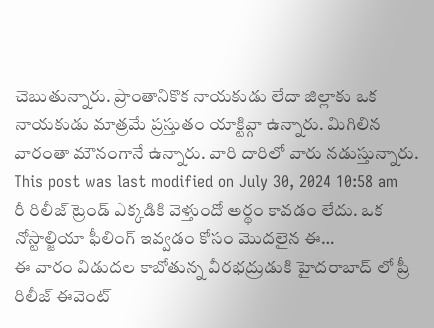చెబుతున్నారు. ప్రాంతానికొక నాయకుడు లేదా జిల్లాకు ఒక నాయకుడు మాత్రమే ప్రస్తుతం యాక్టివ్గా ఉన్నారు. మిగిలిన వారంతా మౌనంగానే ఉన్నారు. వారి దారిలో వారు నడుస్తున్నారు.
This post was last modified on July 30, 2024 10:58 am
రీ రిలీజ్ ట్రెండ్ ఎక్కడికి వెళ్తుందో అర్థం కావడం లేదు. ఒక నోస్టాల్జియా ఫీలింగ్ ఇవ్వడం కోసం మొదలైన ఈ…
ఈ వారం విడుదల కాబోతున్న వీరభద్రుడుకి హైదరాబాద్ లో ప్రీ రిలీజ్ ఈవెంట్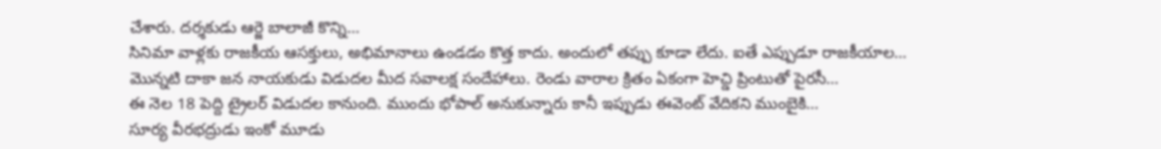చేశారు. దర్శకుడు ఆర్జె బాలాజీ కొన్ని…
సినిమా వాళ్లకు రాజకీయ ఆసక్తులు, అభిమానాలు ఉండడం కొత్త కాదు. అందులో తప్పు కూడా లేదు. ఐతే ఎప్పుడూ రాజకీయాల…
మొన్నటి దాకా జన నాయకుడు విడుదల మీద సవాలక్ష సందేహాలు. రెండు వారాల క్రితం ఏకంగా హెచ్డి ప్రింటుతో పైరసీ…
ఈ నెల 18 పెద్ది ట్రైలర్ విడుదల కానుంది. ముందు భోపాల్ అనుకున్నారు కానీ ఇప్పుడు ఈవెంట్ వేదికని ముంబైకి…
సూర్య వీరభద్రుడు ఇంకో మూడు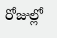రోజుల్లో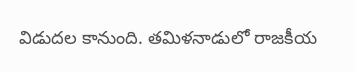విడుదల కానుంది. తమిళనాడులో రాజకీయ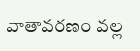వాతావరణం వల్ల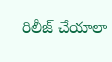రిలీజ్ చేయాలా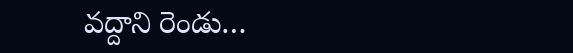వద్దాని రెండు…